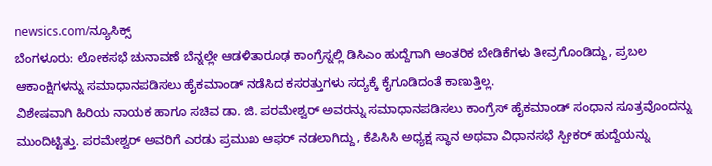newsics.com/ನ್ಯೂಸಿಕ್ಸ್
ಬೆಂಗಳೂರು: ಲೋಕಸಭೆ ಚುನಾವಣೆ ಬೆನ್ನಲ್ಲೇ ಆಡಳಿತಾರೂಢ ಕಾಂಗ್ರೆಸ್ನಲ್ಲಿ ಡಿಸಿಎಂ ಹುದ್ದೆಗಾಗಿ ಆಂತರಿಕ ಬೇಡಿಕೆಗಳು ತೀವ್ರಗೊಂಡಿದ್ದು, ಪ್ರಬಲ ಆಕಾಂಕ್ಷಿಗಳನ್ನು ಸಮಾಧಾನಪಡಿಸಲು ಹೈಕಮಾಂಡ್ ನಡೆಸಿದ ಕಸರತ್ತುಗಳು ಸದ್ಯಕ್ಕೆ ಕೈಗೂಡಿದಂತೆ ಕಾಣುತ್ತಿಲ್ಲ.
ವಿಶೇಷವಾಗಿ ಹಿರಿಯ ನಾಯಕ ಹಾಗೂ ಸಚಿವ ಡಾ. ಜಿ. ಪರಮೇಶ್ವರ್ ಅವರನ್ನು ಸಮಾಧಾನಪಡಿಸಲು ಕಾಂಗ್ರೆಸ್ ಹೈಕಮಾಂಡ್ ಸಂಧಾನ ಸೂತ್ರವೊಂದನ್ನು ಮುಂದಿಟ್ಟಿತ್ತು. ಪರಮೇಶ್ವರ್ ಅವರಿಗೆ ಎರಡು ಪ್ರಮುಖ ಆಫರ್ ನಡಲಾಗಿದ್ದು, ಕೆಪಿಸಿಸಿ ಅಧ್ಯಕ್ಷ ಸ್ಥಾನ ಅಥವಾ ವಿಧಾನಸಭೆ ಸ್ಪೀಕರ್ ಹುದ್ದೆಯನ್ನು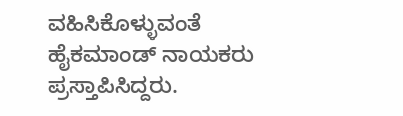ವಹಿಸಿಕೊಳ್ಳುವಂತೆ ಹೈಕಮಾಂಡ್ ನಾಯಕರು ಪ್ರಸ್ತಾಪಿಸಿದ್ದರು.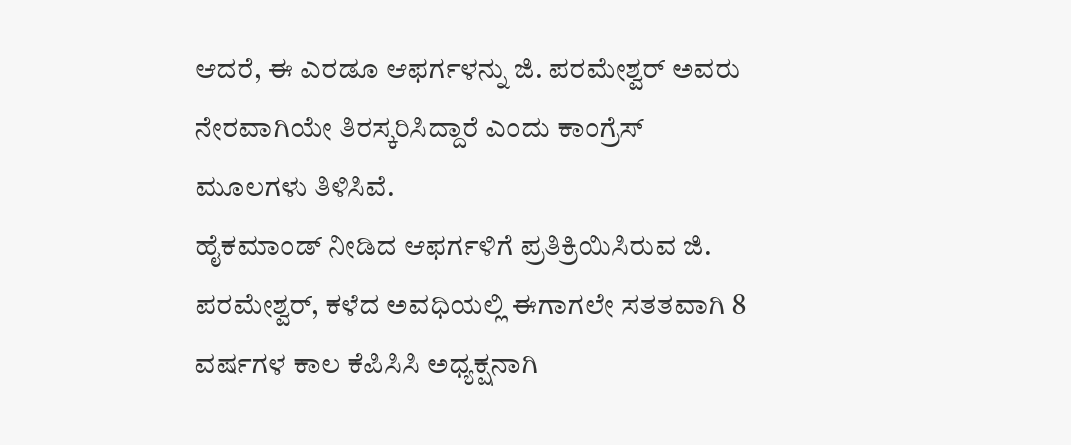ಆದರೆ, ಈ ಎರಡೂ ಆಫರ್ಗಳನ್ನು ಜಿ. ಪರಮೇಶ್ವರ್ ಅವರು ನೇರವಾಗಿಯೇ ತಿರಸ್ಕರಿಸಿದ್ದಾರೆ ಎಂದು ಕಾಂಗ್ರೆಸ್ ಮೂಲಗಳು ತಿಳಿಸಿವೆ.
ಹೈಕಮಾಂಡ್ ನೀಡಿದ ಆಫರ್ಗಳಿಗೆ ಪ್ರತಿಕ್ರಿಯಿಸಿರುವ ಜಿ. ಪರಮೇಶ್ವರ್, ಕಳೆದ ಅವಧಿಯಲ್ಲಿ ಈಗಾಗಲೇ ಸತತವಾಗಿ 8 ವರ್ಷಗಳ ಕಾಲ ಕೆಪಿಸಿಸಿ ಅಧ್ಯಕ್ಷನಾಗಿ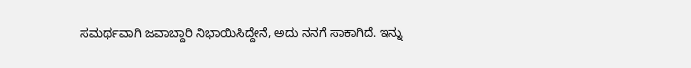ಸಮರ್ಥವಾಗಿ ಜವಾಬ್ದಾರಿ ನಿಭಾಯಿಸಿದ್ದೇನೆ, ಅದು ನನಗೆ ಸಾಕಾಗಿದೆ. ಇನ್ನು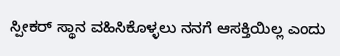ಸ್ಪೀಕರ್ ಸ್ಥಾನ ವಹಿಸಿಕೊಳ್ಳಲು ನನಗೆ ಆಸಕ್ತಿಯಿಲ್ಲ ಎಂದು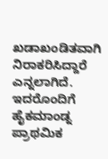ಖಡಾಖಂಡಿತವಾಗಿ ನಿರಾಕರಿಸಿದ್ದಾರೆ ಎನ್ನಲಾಗಿದೆ. ಇದರೊಂದಿಗೆ ಹೈಕಮಾಂಡ್ನ ಪ್ರಾಥಮಿಕ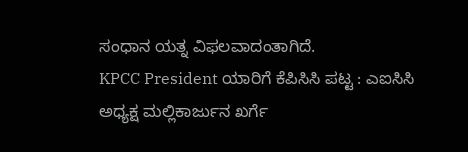ಸಂಧಾನ ಯತ್ನ ವಿಫಲವಾದಂತಾಗಿದೆ.
KPCC President ಯಾರಿಗೆ ಕೆಪಿಸಿಸಿ ಪಟ್ಟ : ಎಐಸಿಸಿ ಅಧ್ಯಕ್ಷ ಮಲ್ಲಿಕಾರ್ಜುನ ಖರ್ಗೆ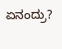ಏನಂದ್ರು?